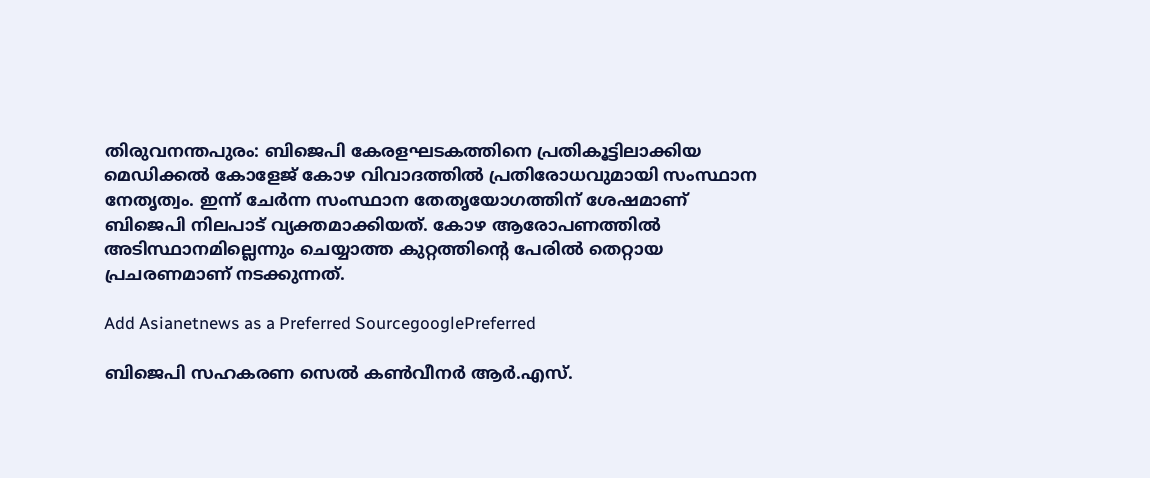തിരുവനന്തപുരം: ബിജെപി കേരളഘടകത്തിനെ പ്രതികൂട്ടിലാക്കിയ മെഡിക്കല്‍ കോളേജ് കോഴ വിവാദത്തില്‍ പ്രതിരോധവുമായി സംസ്ഥാന നേതൃത്വം. ഇന്ന് ചേര്‍ന്ന സംസ്ഥാന തേതൃയോഗത്തിന് ശേഷമാണ് ബിജെപി നിലപാട് വ്യക്തമാക്കിയത്. കോഴ ആരോപണത്തിൽ അടിസ്ഥാനമില്ലെന്നും ചെയ്യാത്ത കുറ്റത്തിന്‍റെ പേരിൽ തെറ്റായ പ്രചരണമാണ് നടക്കുന്നത്.

Add Asianetnews as a Preferred SourcegooglePreferred

ബിജെപി സഹകരണ സെൽ കൺവീനർ ആർ.എസ്.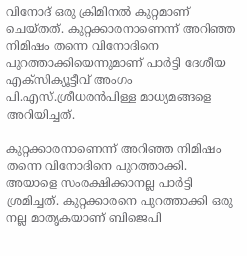വിനോദ് ഒരു ക്രിമിനൽ കുറ്റമാണ് ചെയ്തത്. കുറ്റക്കാരനാണെന്ന് അറിഞ്ഞ നിമിഷം തന്നെ വിനോദിനെ പുറത്താക്കിയെന്നുമാണ് പാർട്ടി ദേശീയ എക്സിക്യൂട്ടീവ് അംഗം പി.എസ്.ശ്രീധരൻപിള്ള മാധ്യമങ്ങളെ അറിയിച്ചത്.

കുറ്റക്കാരനാണെന്ന് അറിഞ്ഞ നിമിഷം തന്നെ വിനോദിനെ പുറത്താക്കി. അയാളെ സംരക്ഷിക്കാനല്ല പാർട്ടി ശ്രമിച്ചത്. കുറ്റക്കാരനെ പുറത്താക്കി ഒരു നല്ല മാതൃകയാണ് ബിജെപി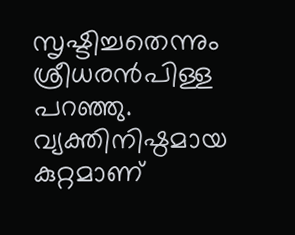സൃഷ്ടിച്ചതെന്നും ശ്രീധരൻപിള്ള പറഞ്ഞു. വ്യക്തിനിഷ്ഠമായ കുറ്റമാണ്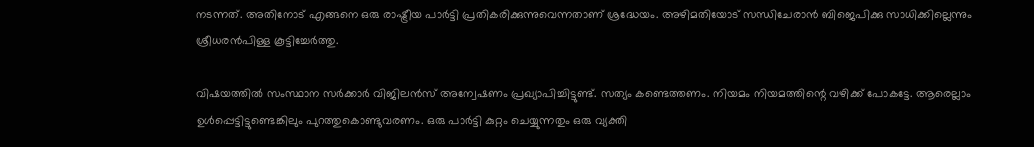നടന്നത്. അതിനോട് എങ്ങനെ ഒരു രാഷ്ട്രീയ പാർട്ടി പ്രതികരിക്കുന്നുവെന്നതാണ് ശ്രദ്ധേയം. അഴിമതിയോട് സന്ധിചേരാൻ ബിജെപിക്കു സാധിക്കില്ലെന്നും ശ്രീധരൻപിള്ള കൂട്ടിച്ചേർത്തു.

വിഷയത്തിൽ സംസ്ഥാന സർക്കാർ വിജിലൻസ് അന്വേഷണം പ്രഖ്യാപിച്ചിട്ടുണ്ട്. സത്യം കണ്ടെത്തണം. നിയമം നിയമത്തിന്റെ വഴിക്ക് പോകട്ടേ. ആരെല്ലാം ഉൾപ്പെട്ടിട്ടുണ്ടെങ്കിലും പുറത്തുകൊണ്ടുവരണം. ഒരു പാർട്ടി കുറ്റം ചെയ്യുന്നതും ഒരു വ്യക്തി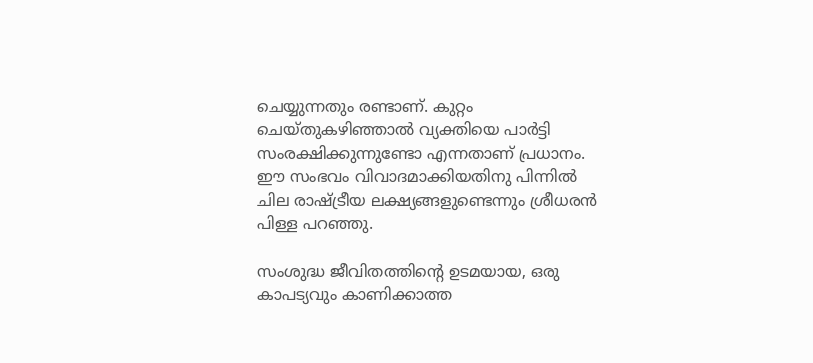ചെയ്യുന്നതും രണ്ടാണ്. കുറ്റം ചെയ്തുകഴിഞ്ഞാൽ വ്യക്തിയെ പാർട്ടി സംരക്ഷിക്കുന്നുണ്ടോ എന്നതാണ് പ്രധാനം. ഈ സംഭവം വിവാദമാക്കിയതിനു പിന്നിൽ ചില രാഷ്ട്രീയ ലക്ഷ്യങ്ങളുണ്ടെന്നും ശ്രീധരൻ പിള്ള പറഞ്ഞു.

സംശുദ്ധ ജീവിതത്തിന്റെ ഉടമയായ, ഒരു കാപട്യവും കാണിക്കാത്ത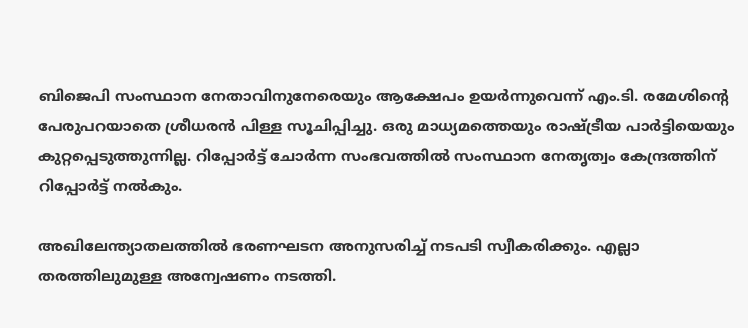ബിജെപി സംസ്ഥാന നേതാവിനുനേരെയും ആക്ഷേപം ഉയർന്നുവെന്ന് എം.ടി. രമേശിന്റെ പേരുപറയാതെ ശ്രീധരൻ പിള്ള സൂചിപ്പിച്ചു. ഒരു മാധ്യമത്തെയും രാഷ്ട്രീയ പാർട്ടിയെയും കുറ്റപ്പെടുത്തുന്നില്ല. റിപ്പോർട്ട് ചോർന്ന സംഭവത്തിൽ സംസ്ഥാന നേതൃത്വം കേന്ദ്രത്തിന് റിപ്പോർട്ട് നൽകും.

അഖിലേന്ത്യാതലത്തിൽ ഭരണഘടന അനുസരിച്ച് നടപടി സ്വീകരിക്കും. എല്ലാ തരത്തിലുമുള്ള അന്വേഷണം നടത്തി.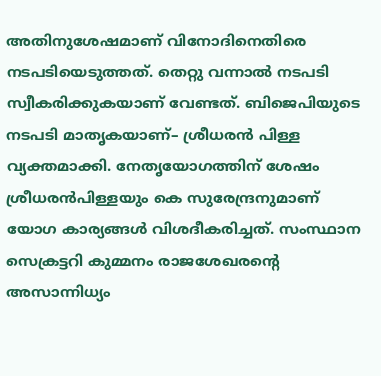അതിനുശേഷമാണ് വിനോദിനെതിരെ നടപടിയെടുത്തത്. തെറ്റു വന്നാൽ നടപടി സ്വീകരിക്കുകയാണ് വേണ്ടത്. ബിജെപിയുടെ നടപടി മാതൃകയാണ്– ശ്രീധരൻ പിള്ള വ്യക്തമാക്കി. നേതൃയോഗത്തിന് ശേഷം ശ്രീധരന്‍പിള്ളയും കെ സുരേന്ദ്രനുമാണ് യോഗ കാര്യങ്ങള്‍ വിശദീകരിച്ചത്. സംസ്ഥാന സെക്രട്ടറി കുമ്മനം രാജശേഖരന്‍റെ അസാന്നിധ്യം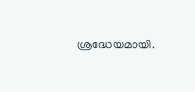ശ്രദ്ധേയമായി.